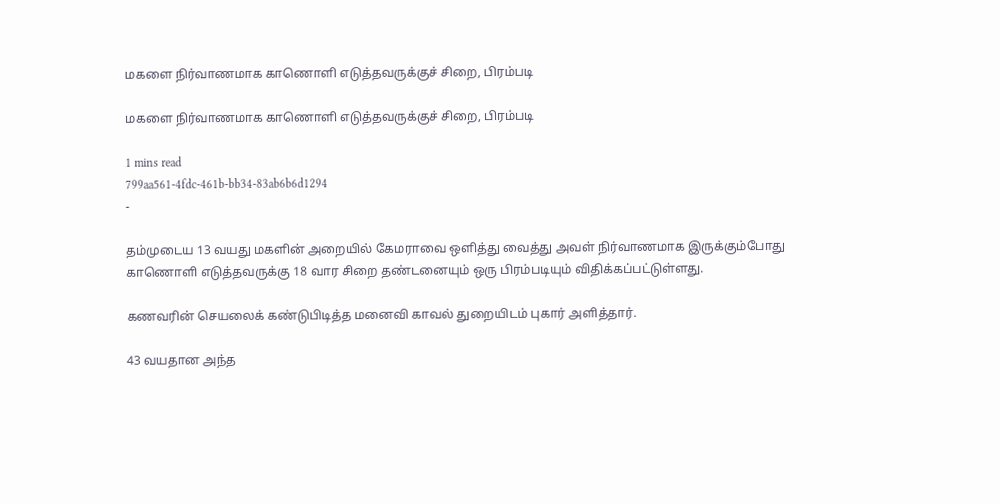மகளை நிர்வாணமாக காணொளி எடுத்தவருக்குச் சிறை, பிரம்படி

மகளை நிர்வாணமாக காணொளி எடுத்தவருக்குச் சிறை, பிரம்படி

1 mins read
799aa561-4fdc-461b-bb34-83ab6b6d1294
-

தம்முடைய 13 வயது மகளின் அறையில் கேமராவை ஒளித்து வைத்து அவள் நிர்வாணமாக இருக்கும்போது காணொளி எடுத்தவருக்கு 18 வார சிறை தண்டனையும் ஒரு பிரம்படியும் விதிக்கப்பட்டுள்ளது.

கணவரின் செயலைக் கண்டுபிடித்த மனைவி காவல் துறையிடம் புகார் அளித்தார்.

43 வயதான அந்த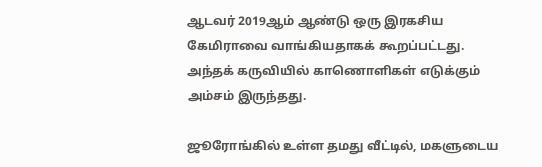ஆடவர் 2019ஆம் ஆண்டு ஒரு இரகசிய கேமிராவை வாங்கியதாகக் கூறப்பட்டது. அந்தக் கருவியில் காணொளிகள் எடுக்கும் அம்சம் இருந்தது.

ஜூரோங்கில் உள்ள தமது வீட்டில், மகளுடைய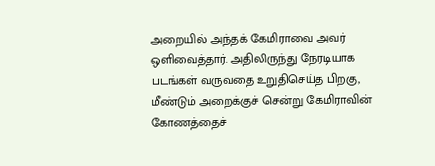அறையில் அந்தக் கேமிராவை அவர் ஒளிவைத்தார். அதிலிருந்து நேரடியாக படங்கள் வருவதை உறுதிசெய்த பிறகு, மீண்டும் அறைக்குச் சென்று கேமிராவின் கோணத்தைச்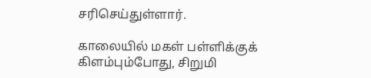சரிசெய்துள்ளார்.

காலையில் மகள் பள்ளிக்குக் கிளம்பும்போது, சிறுமி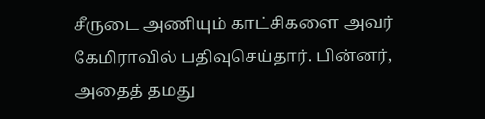சீருடை அணியும் காட்சிகளை அவர் கேமிராவில் பதிவுசெய்தார். பின்னர், அதைத் தமது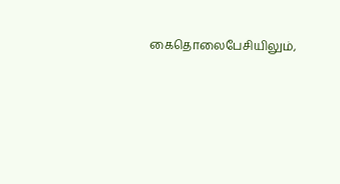கைதொலைபேசியிலும்,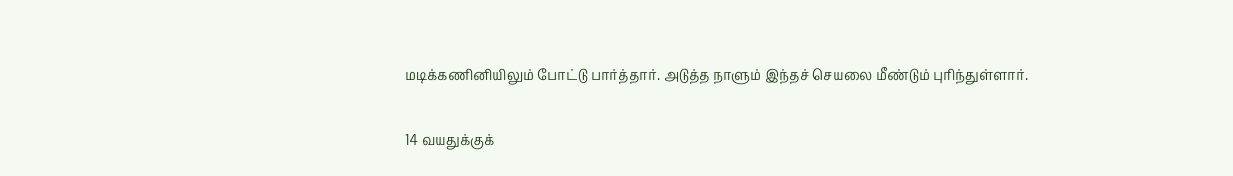மடிக்கணினியிலும் போட்டு பார்த்தார். அடுத்த நாளும் இந்தச் செயலை மீண்டும் புரிந்துள்ளார்.

14 வயதுக்குக்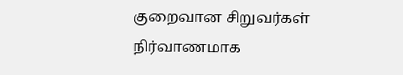குறைவான சிறுவர்கள் நிர்வாணமாக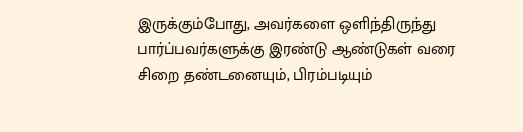இருக்கும்போது, அவர்களை ஒளிந்திருந்து பார்ப்பவர்களுக்கு இரண்டு ஆண்டுகள் வரை சிறை தண்டனையும், பிரம்படியும்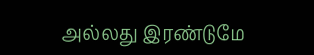அல்லது இரண்டுமே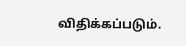விதிக்கப்படும்.